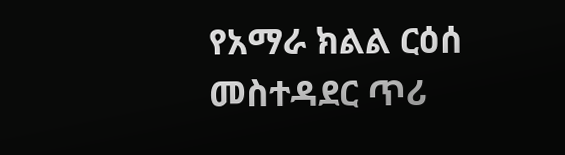የአማራ ክልል ርዕሰ መስተዳደር ጥሪ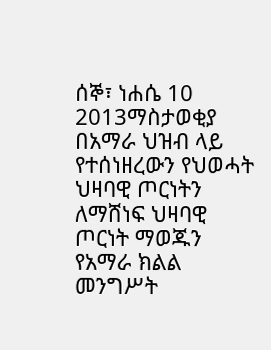ሰኞ፣ ነሐሴ 10 2013ማስታወቂያ
በአማራ ህዝብ ላይ የተሰነዘረውን የህወሓት ህዛባዊ ጦርነትን ለማሸነፍ ህዛባዊ ጦርነት ማወጁን የአማራ ክልል መንግሥት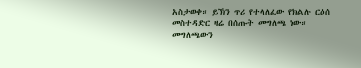አስታወቀ። ይኽን ጥሪ የተላለፈው የክልሉ ርዕሰ መስተዳድር ዛሬ በሰጡት መግለጫ ነው። መግለጫውን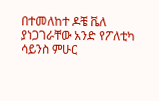በተመለከተ ዶቼ ቬለ ያነጋገራቸው አንድ የፖለቲካ ሳይንስ ምሁር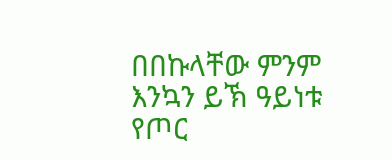በበኩላቸው ምንም እንኳን ይኽ ዓይነቱ የጦር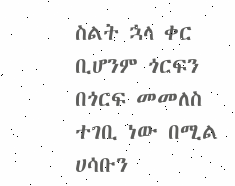ስልት ኋላ ቀር ቢሆንም ጎርፍን በጎርፍ መመለስ ተገቢ ነው በሚል ሀሳቡን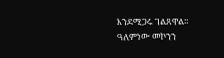እንደሚጋሩ ገልጸዋል።
ዓለምነው መኮንን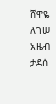ሸዋዬ ለገሠ
አዜብ ታደሰ